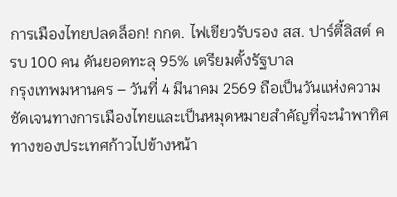การเมืองไทยปลดล็อก! กกต. ไฟเขียวรับรอง สส. ปาร์ตี้ลิสต์ ครบ 100 คน ดันยอดทะลุ 95% เตรียมตั้งรัฐบาล
กรุงเทพมหานคร – วันที่ 4 มีนาคม 2569 ถือเป็นวันแห่งความชัดเจนทางการเมืองไทยและเป็นหมุดหมายสำคัญที่จะนำพาทิศทางของประเทศก้าวไปข้างหน้า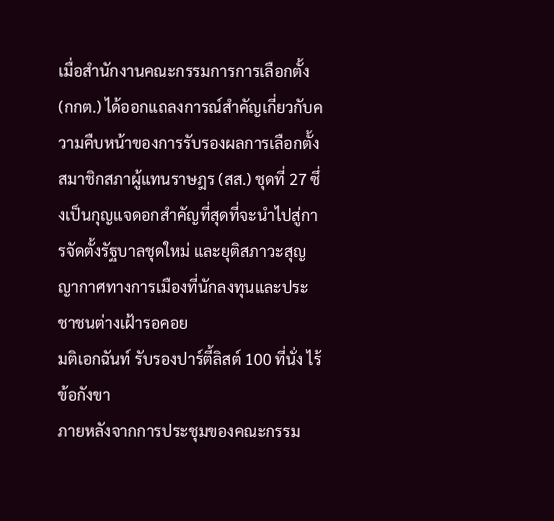เมื่อสำนักงานคณะกรรมการการเลือกตั้ง (กกต.) ได้ออกแถลงการณ์สำคัญเกี่ยวกับความคืบหน้าของการรับรองผลการเลือกตั้งสมาชิกสภาผู้แทนราษฎร (สส.) ชุดที่ 27 ซึ่งเป็นกุญแจดอกสำคัญที่สุดที่จะนำไปสู่การจัดตั้งรัฐบาลชุดใหม่ และยุติสภาวะสุญญากาศทางการเมืองที่นักลงทุนและประชาชนต่างเฝ้ารอคอย
มติเอกฉันท์ รับรองปาร์ตี้ลิสต์ 100 ที่นั่ง ไร้ข้อกังขา
ภายหลังจากการประชุมของคณะกรรม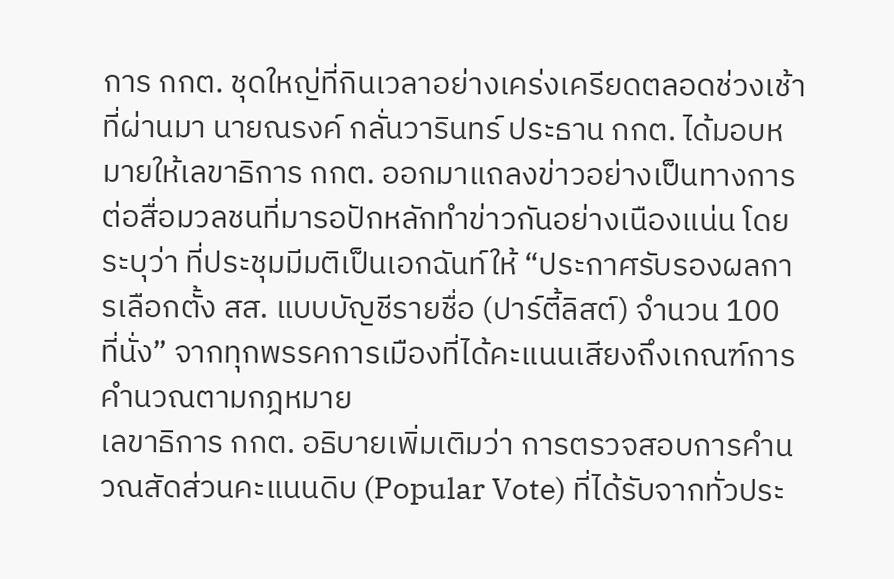การ กกต. ชุดใหญ่ที่กินเวลาอย่างเคร่งเครียดตลอดช่วงเช้าที่ผ่านมา นายณรงค์ กลั่นวารินทร์ ประธาน กกต. ได้มอบหมายให้เลขาธิการ กกต. ออกมาแถลงข่าวอย่างเป็นทางการต่อสื่อมวลชนที่มารอปักหลักทำข่าวกันอย่างเนืองแน่น โดยระบุว่า ที่ประชุมมีมติเป็นเอกฉันท์ให้ “ประกาศรับรองผลการเลือกตั้ง สส. แบบบัญชีรายชื่อ (ปาร์ตี้ลิสต์) จำนวน 100 ที่นั่ง” จากทุกพรรคการเมืองที่ได้คะแนนเสียงถึงเกณฑ์การคำนวณตามกฎหมาย
เลขาธิการ กกต. อธิบายเพิ่มเติมว่า การตรวจสอบการคำนวณสัดส่วนคะแนนดิบ (Popular Vote) ที่ได้รับจากทั่วประ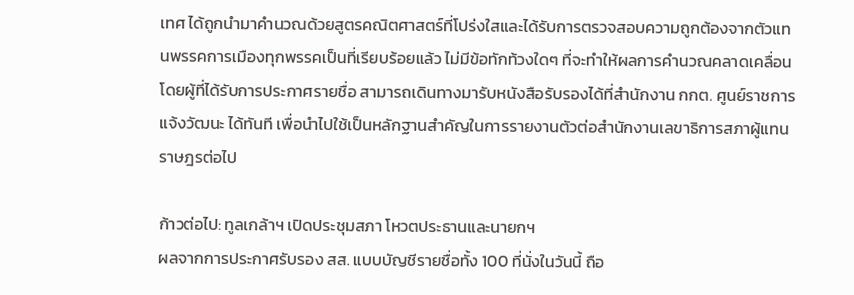เทศ ได้ถูกนำมาคำนวณด้วยสูตรคณิตศาสตร์ที่โปร่งใสและได้รับการตรวจสอบความถูกต้องจากตัวแทนพรรคการเมืองทุกพรรคเป็นที่เรียบร้อยแล้ว ไม่มีข้อทักท้วงใดๆ ที่จะทำให้ผลการคำนวณคลาดเคลื่อน โดยผู้ที่ได้รับการประกาศรายชื่อ สามารถเดินทางมารับหนังสือรับรองได้ที่สำนักงาน กกต. ศูนย์ราชการแจ้งวัฒนะ ได้ทันที เพื่อนำไปใช้เป็นหลักฐานสำคัญในการรายงานตัวต่อสำนักงานเลขาธิการสภาผู้แทนราษฎรต่อไป

ก้าวต่อไป: ทูลเกล้าฯ เปิดประชุมสภา โหวตประธานและนายกฯ
ผลจากการประกาศรับรอง สส. แบบบัญชีรายชื่อทั้ง 100 ที่นั่งในวันนี้ ถือ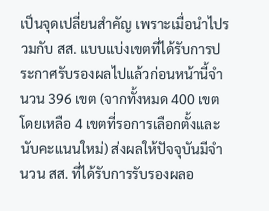เป็นจุดเปลี่ยนสำคัญ เพราะเมื่อนำไปรวมกับ สส. แบบแบ่งเขตที่ได้รับการประกาศรับรองผลไปแล้วก่อนหน้านี้จำนวน 396 เขต (จากทั้งหมด 400 เขต โดยเหลือ 4 เขตที่รอการเลือกตั้งและนับคะแนนใหม่) ส่งผลให้ปัจจุบันมีจำนวน สส. ที่ได้รับการรับรองผลอ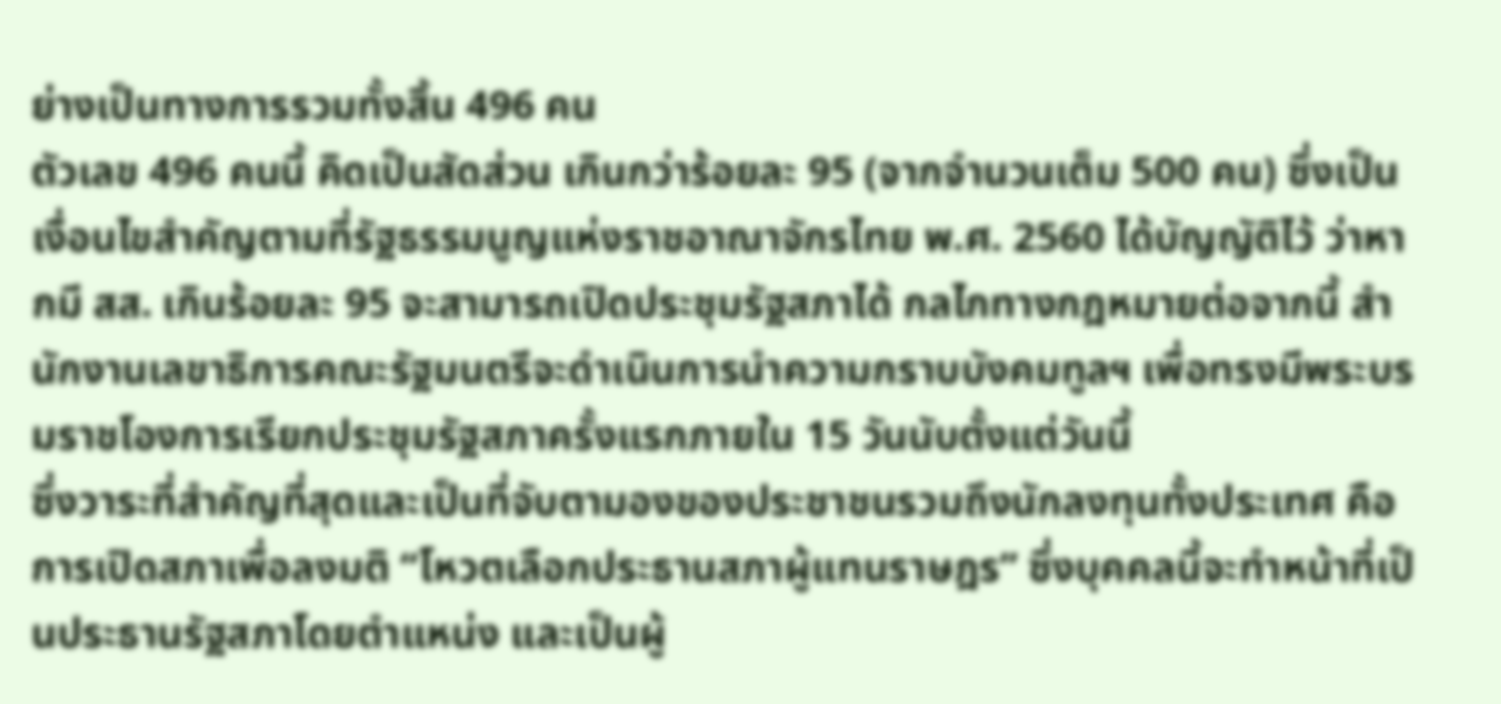ย่างเป็นทางการรวมทั้งสิ้น 496 คน
ตัวเลข 496 คนนี้ คิดเป็นสัดส่วน เกินกว่าร้อยละ 95 (จากจำนวนเต็ม 500 คน) ซึ่งเป็นเงื่อนไขสำคัญตามที่รัฐธรรมนูญแห่งราชอาณาจักรไทย พ.ศ. 2560 ได้บัญญัติไว้ ว่าหากมี สส. เกินร้อยละ 95 จะสามารถเปิดประชุมรัฐสภาได้ กลไกทางกฎหมายต่อจากนี้ สำนักงานเลขาธิการคณะรัฐมนตรีจะดำเนินการนำความกราบบังคมทูลฯ เพื่อทรงมีพระบรมราชโองการเรียกประชุมรัฐสภาครั้งแรกภายใน 15 วันนับตั้งแต่วันนี้
ซึ่งวาระที่สำคัญที่สุดและเป็นที่จับตามองของประชาชนรวมถึงนักลงทุนทั้งประเทศ คือการเปิดสภาเพื่อลงมติ “โหวตเลือกประธานสภาผู้แทนราษฎร” ซึ่งบุคคลนี้จะทำหน้าที่เป็นประธานรัฐสภาโดยตำแหน่ง และเป็นผู้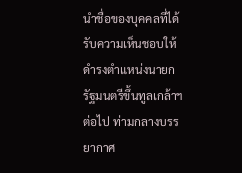นำชื่อของบุคคลที่ได้รับความเห็นชอบให้ดำรงตำแหน่งนายกรัฐมนตรีขึ้นทูลเกล้าฯ ต่อไป ท่ามกลางบรรยากาศ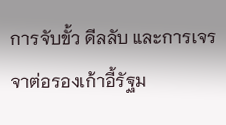การจับขั้ว ดีลลับ และการเจรจาต่อรองเก้าอี้รัฐม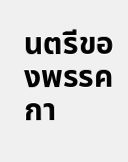นตรีของพรรคกา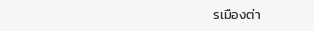รเมืองต่า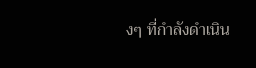งๆ ที่กำลังดำเนิน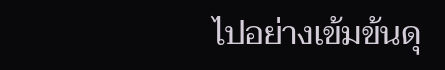ไปอย่างเข้มข้นดุ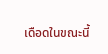เดือดในขณะนี้